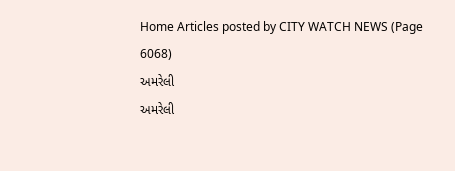Home Articles posted by CITY WATCH NEWS (Page 6068)
અમરેલી
અમરેલી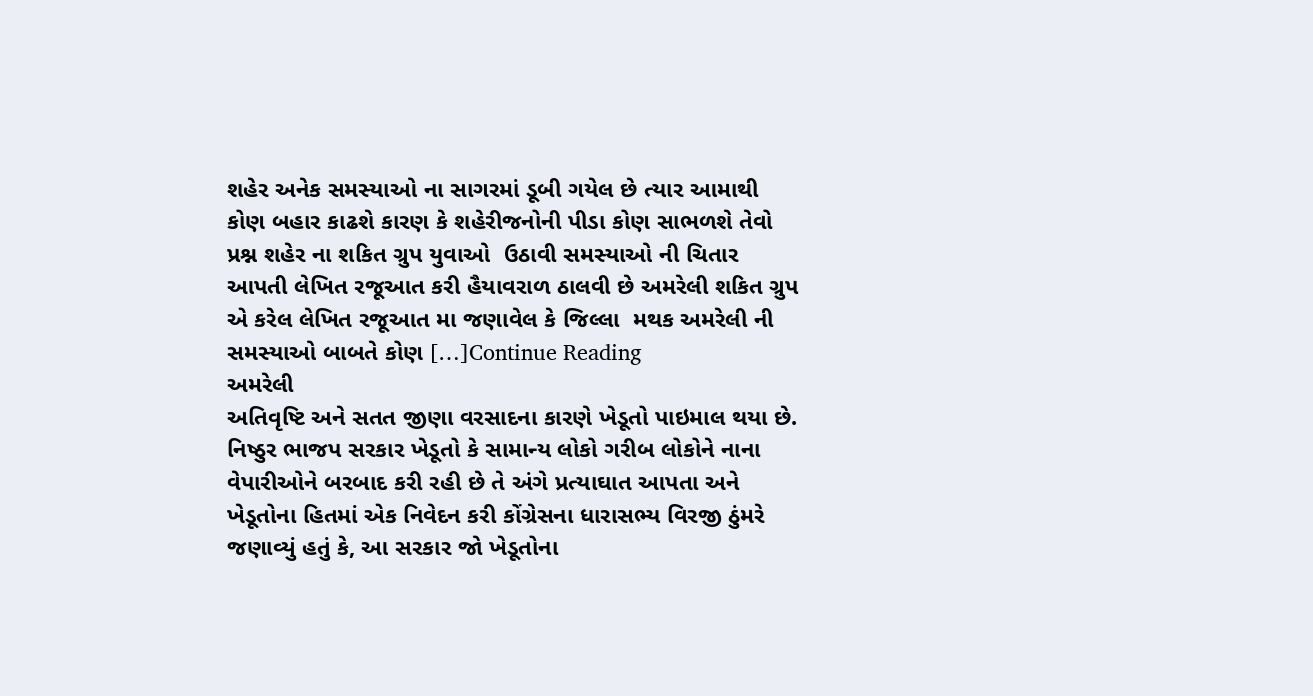શહેર અનેક સમસ્યાઓ ના સાગરમાં ડૂબી ગયેલ છે ત્યાર આમાથી કોણ બહાર કાઢશે કારણ કે શહેરીજનોની પીડા કોણ સાભળશે તેવો પ્રશ્ન શહેર ના શકિત ગ્રુપ યુવાઓ  ઉઠાવી સમસ્યાઓ ની ચિતાર આપતી લેખિત રજૂઆત કરી હૈયાવરાળ ઠાલવી છે અમરેલી શકિત ગ્રુપ એ કરેલ લેખિત રજૂઆત મા જણાવેલ કે જિલ્લા  મથક અમરેલી ની સમસ્યાઓ બાબતે કોણ […]Continue Reading
અમરેલી
અતિવૃષ્ટિ અને સતત જીણા વરસાદના કારણે ખેડૂતો પાઇમાલ થયા છે. નિષ્ઠુર ભાજપ સરકાર ખેડૂતો કે સામાન્ય લોકો ગરીબ લોકોને નાના વેપારીઓને બરબાદ કરી રહી છે તે અંગે પ્રત્યાઘાત આપતા અને ખેડૂતોના હિતમાં એક નિવેદન કરી કોંગ્રેસના ધારાસભ્ય વિરજી ઠુંમરે જણાવ્યું હતું કે, આ સરકાર જો ખેડૂતોના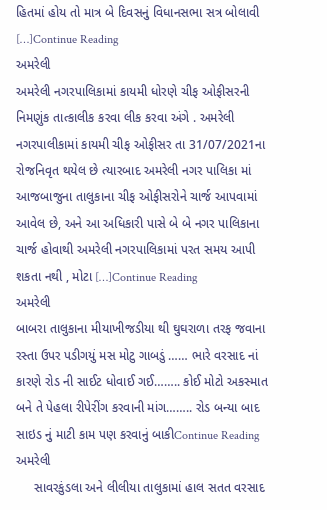હિતમાં હોય તો માત્ર બે દિવસનું વિધાનસભા સત્ર બોલાવી […]Continue Reading
અમરેલી
અમરેલી નગરપાલિકામાં કાયમી ધોરણે ચીફ ઓફીસરની નિમણુંક તાત્કાલીક કરવા લીક કરવા અંગે . અમરેલી નગરપાલીકામાં કાયમી ચીફ ઓફીસર તા 31/07/2021ના રોજનિવૃત થયેલ છે ત્યારબાદ અમરેલી નગર પાલિકા માં આજબાજુના તાલુકાના ચીફ ઓફીસરોને ચાર્જ આપવામાં આવેલ છે, અને આ અધિકારી પાસે બે બે નગર પાલિકાના ચાર્જ હોવાથી અમરેલી નગરપાલિકામાં પરત સમય આપી શકતા નથી , મોટા […]Continue Reading
અમરેલી
બાબરા તાલુકાના મીયાખીજડીયા થી ઘુઘરાળા તરફ જવાના રસ્તા ઉપર પડીગયું મસ મોટુ ગાબડું …… ભારે વરસાદ નાં કારણે રોડ ની સાઈટ ધોવાઈ ગઈ…….. કોઈ મોટો અકસ્માત બને તે પેહલા રીપેરીંગ કરવાની માંગ…….. રોડ બન્યા બાદ સાઇડ નું માટી કામ પણ કરવાનું બાકીContinue Reading
અમરેલી
     સાવરકુંડલા અને લીલીયા તાલુકામાં હાલ સતત વરસાદ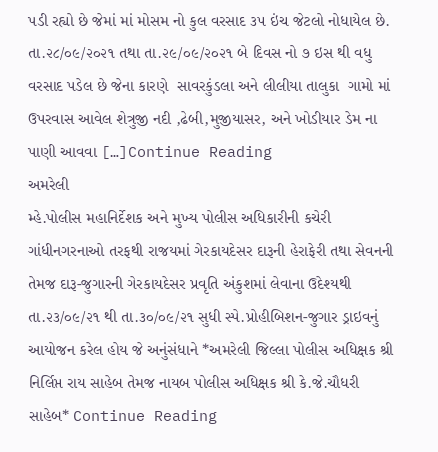પડી રહ્યો છે જેમાં માં મોસમ નો કુલ વરસાદ ૩૫ ઇંચ જેટલો નોધાયેલ છે.  તા.૨૮/૦૯/૨૦૨૧ તથા તા.૨૯/૦૯/૨૦૨૧ બે દિવસ નો ૭ ઇસ થી વધુ વરસાદ પડેલ છે જેના કારણે  સાવરકુંડલા અને લીલીયા તાલુકા  ગામો માં ઉપરવાસ આવેલ શેત્રુજી નદી ,ઢેબી,મુજીયાસર, અને ખોડીયાર ડેમ ના પાણી આવવા […]Continue Reading
અમરેલી
મ્હે.પોલીસ મહાનિર્દેશક અને મુખ્ય પોલીસ અધિકારીની કચેરી ગાંધીનગરનાઓ તરફથી રાજયમાં ગેરકાયદેસર દારૂની હેરાફેરી તથા સેવનની તેમજ દારૂ-જુગારની ગેરકાયદેસર પ્રવૃતિ અંકુશમાં લેવાના ઉદેશ્યથી તા.૨૩/૦૯/૨૧ થી તા.૩૦/૦૯/૨૧ સુધી સ્પે.પ્રોહીબિશન-જુગાર ડ્રાઇવનું આયોજન કરેલ હોય જે અનુંસંધાને *અમરેલી જિલ્લા પોલીસ અધિક્ષક શ્રી નિર્લિપ્ત રાય સાહેબ તેમજ નાયબ પોલીસ અધિક્ષક શ્રી કે.જે.ચૌધરી સાહેબ* Continue Reading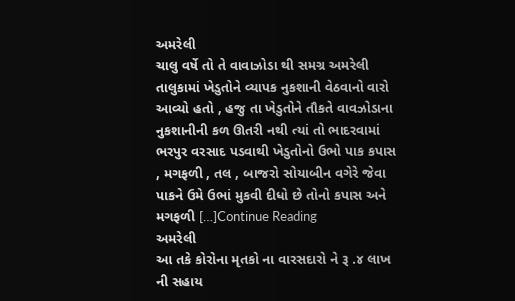અમરેલી
ચાલુ વર્ષે તો તે વાવાઝોડા થી સમગ્ર અમરેલી તાલુકામાં ખેડુતોને વ્યાપક નુકશાની વેઠવાનો વારો આવ્યો હતો , હજુ તા ખેડુતોને તૌકતે વાવઝોડાના નુકશાનીની કળ ઊતરી નથી ત્યાં તો ભાદરવામાં ભરપુર વરસાદ પડવાથી ખેડુતોનો ઉભો પાક કપાસ , મગફળી , તલ , બાજરો સોયાબીન વગેરે જેવા પાકને ઉમે ઉભાં મુકવી દીધો છે તોનો કપાસ અને મગફળી […]Continue Reading
અમરેલી
આ તકે કોરોના મૃતકો ના વારસદારો ને રૂ .૪ લાખ ની સહાય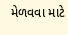મેળવવા માટે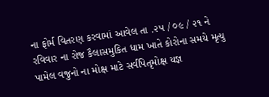ના ફોર્મ વિતરણ કરવામાં આવેલ તા .૨૫ / ૦૯ / ૨૧ ને રવિવાર ના રોજ કૈલાસમુકિત ધામ ખાતે કોરોના સમયે મૃત્યુ પામેલ વજુનો ના મોક્ષ માટે સર્વપિતૃમોક્ષ યજ્ઞ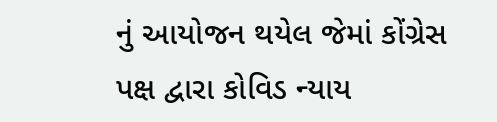નું આયોજન થયેલ જેમાં કોંગ્રેસ પક્ષ દ્વારા કોવિડ ન્યાય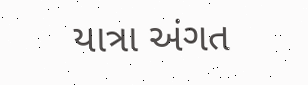યાત્રા અંગત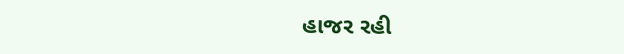હાજર રહી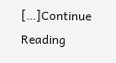[…]Continue Reading